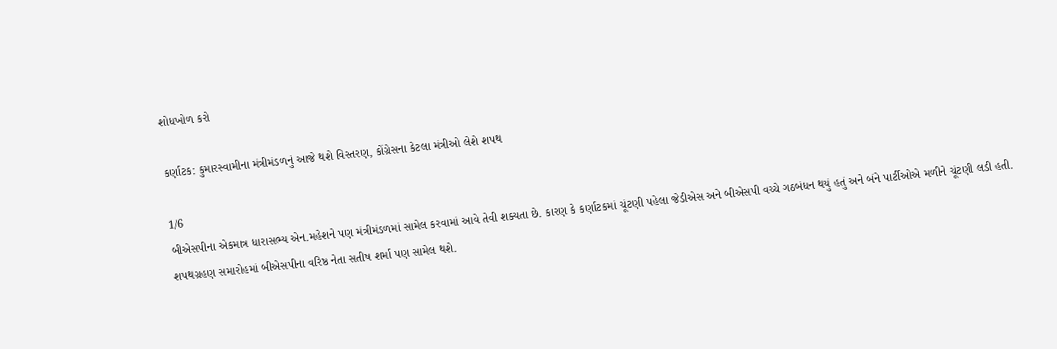શોધખોળ કરો

કર્ણાટક: કુમારસ્વામીના મંત્રીમંડળનું આજે થશે વિસ્તરણ, કોંગ્રેસના કેટલા મંત્રીઓ લેશે શપથ

1/6
બીએસપીના એકમાત્ર ધારાસભ્ય એન.મહેશને પણ મંત્રીમંડળમાં સામેલ કરવામાં આવે તેવી શક્યતા છે. કારણ કે કર્ણાટકમાં ચૂંટણી પહેલા જેડીએસ અને બીએસપી વચ્ચે ગઠબંધન થયું હતું અને બંને પાર્ટીઓએ મળીને ચૂંટણી લડી હતી. શપથગ્રહણ સમારોહમાં બીએસપીના વરિષ્ઠ નેતા સતીષ શર્મા પણ સામેલ થશે.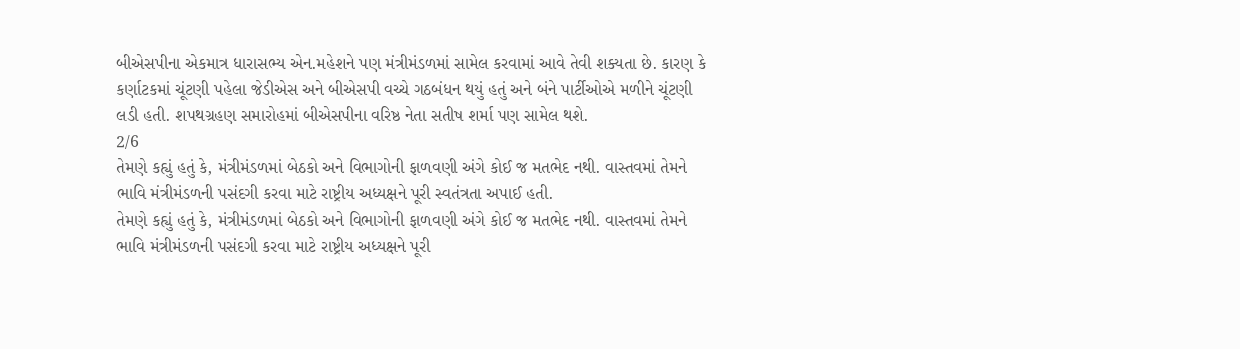બીએસપીના એકમાત્ર ધારાસભ્ય એન.મહેશને પણ મંત્રીમંડળમાં સામેલ કરવામાં આવે તેવી શક્યતા છે. કારણ કે કર્ણાટકમાં ચૂંટણી પહેલા જેડીએસ અને બીએસપી વચ્ચે ગઠબંધન થયું હતું અને બંને પાર્ટીઓએ મળીને ચૂંટણી લડી હતી. શપથગ્રહણ સમારોહમાં બીએસપીના વરિષ્ઠ નેતા સતીષ શર્મા પણ સામેલ થશે.
2/6
તેમણે કહ્યું હતું કે, મંત્રીમંડળમાં બેઠકો અને વિભાગોની ફાળવણી અંગે કોઈ જ મતભેદ નથી. વાસ્તવમાં તેમને ભાવિ મંત્રીમંડળની પસંદગી કરવા માટે રાષ્ટ્રીય અધ્યક્ષને પૂરી સ્વતંત્રતા અપાઈ હતી.
તેમણે કહ્યું હતું કે, મંત્રીમંડળમાં બેઠકો અને વિભાગોની ફાળવણી અંગે કોઈ જ મતભેદ નથી. વાસ્તવમાં તેમને ભાવિ મંત્રીમંડળની પસંદગી કરવા માટે રાષ્ટ્રીય અધ્યક્ષને પૂરી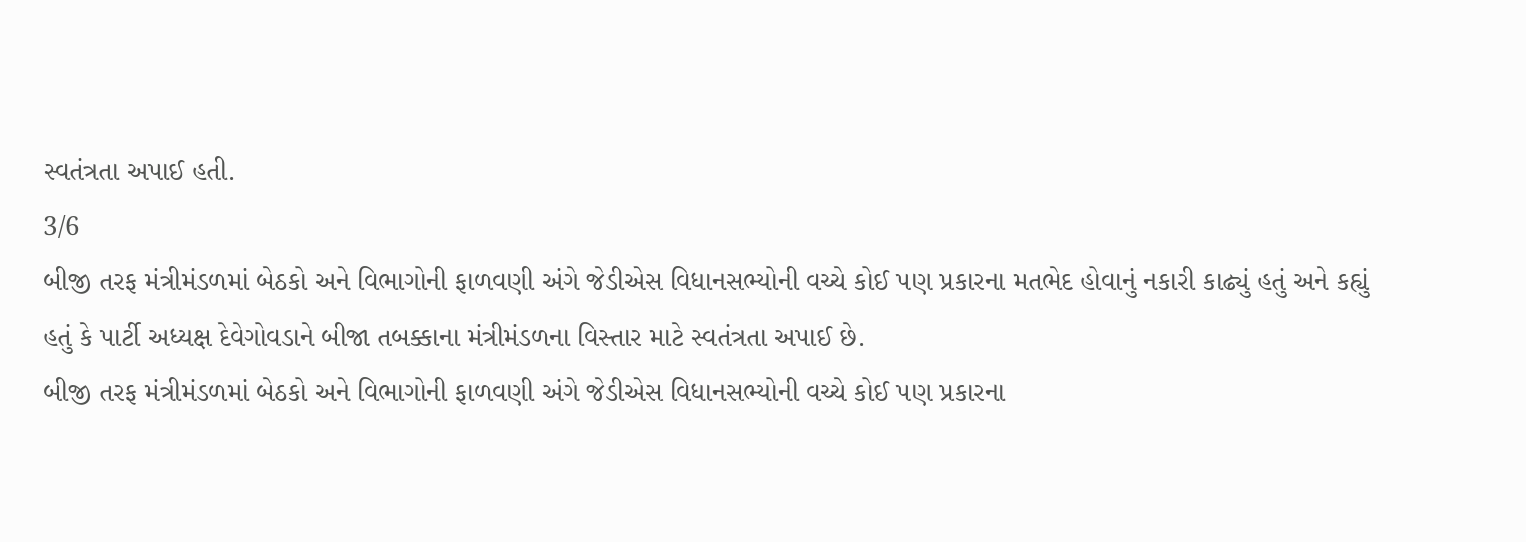સ્વતંત્રતા અપાઈ હતી.
3/6
બીજી તરફ મંત્રીમંડળમાં બેઠકો અને વિભાગોની ફાળવણી અંગે જેડીએસ વિધાનસભ્યોની વચ્ચે કોઈ પણ પ્રકારના મતભેદ હોવાનું નકારી કાઢ્યું હતું અને કહ્યું હતું કે પાર્ટી અધ્યક્ષ દેવેગોવડાને બીજા તબક્કાના મંત્રીમંડળના વિસ્તાર માટે સ્વતંત્રતા અપાઈ છે.
બીજી તરફ મંત્રીમંડળમાં બેઠકો અને વિભાગોની ફાળવણી અંગે જેડીએસ વિધાનસભ્યોની વચ્ચે કોઈ પણ પ્રકારના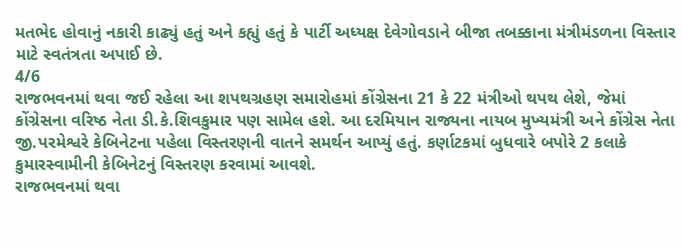મતભેદ હોવાનું નકારી કાઢ્યું હતું અને કહ્યું હતું કે પાર્ટી અધ્યક્ષ દેવેગોવડાને બીજા તબક્કાના મંત્રીમંડળના વિસ્તાર માટે સ્વતંત્રતા અપાઈ છે.
4/6
રાજભવનમાં થવા જઈ રહેલા આ શપથગ્રહણ સમારોહમાં કોંગ્રેસના 21 કે 22 મંત્રીઓ થપથ લેશે, જેમાં કોંગ્રેસના વરિષ્ઠ નેતા ડી.કે.શિવકુમાર પણ સામેલ હશે. આ દરમિયાન રાજ્યના નાયબ મુખ્યમંત્રી અને કોંગ્રેસ નેતા જી.પરમેશ્વરે કેબિનેટના પહેલા વિસ્તરણની વાતને સમર્થન આપ્યું હતું. કર્ણાટકમાં બુધવારે બપોરે 2 કલાકે કુમારસ્વામીની કેબિનેટનું વિસ્તરણ કરવામાં આવશે.
રાજભવનમાં થવા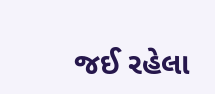જઈ રહેલા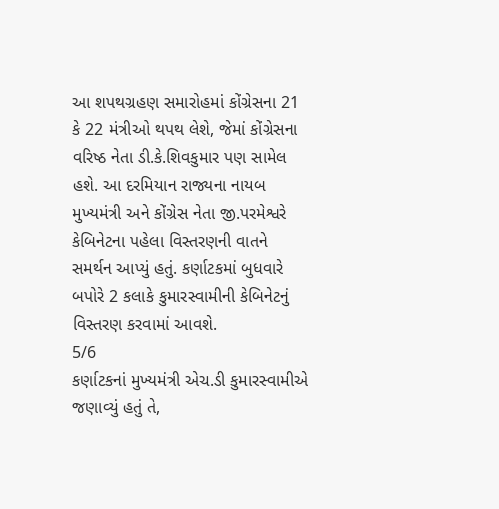આ શપથગ્રહણ સમારોહમાં કોંગ્રેસના 21 કે 22 મંત્રીઓ થપથ લેશે, જેમાં કોંગ્રેસના વરિષ્ઠ નેતા ડી.કે.શિવકુમાર પણ સામેલ હશે. આ દરમિયાન રાજ્યના નાયબ મુખ્યમંત્રી અને કોંગ્રેસ નેતા જી.પરમેશ્વરે કેબિનેટના પહેલા વિસ્તરણની વાતને સમર્થન આપ્યું હતું. કર્ણાટકમાં બુધવારે બપોરે 2 કલાકે કુમારસ્વામીની કેબિનેટનું વિસ્તરણ કરવામાં આવશે.
5/6
કર્ણાટકનાં મુખ્યમંત્રી એચ.ડી કુમારસ્વામીએ જણાવ્યું હતું તે,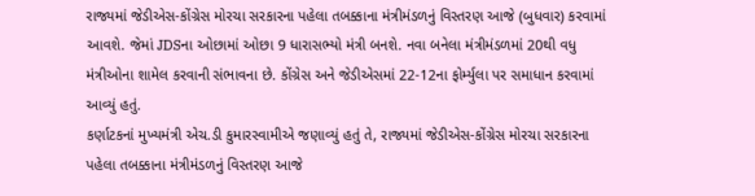રાજ્યમાં જેડીએસ-કોંગ્રેસ મોરચા સરકારના પહેલા તબક્કાના મંત્રીમંડળનું વિસ્તરણ આજે (બુધવાર) કરવામાં આવશે. જેમાં JDSના ઓછામાં ઓછા 9 ધારાસભ્યો મંત્રી બનશે. નવા બનેલા મંત્રીમંડળમાં 20થી વધુ મંત્રીઓના શામેલ કરવાની સંભાવના છે. કોંગ્રેસ અને જેડીએસમાં 22-12ના ફોર્મ્યુલા પર સમાધાન કરવામાં આવ્યું હતું.
કર્ણાટકનાં મુખ્યમંત્રી એચ.ડી કુમારસ્વામીએ જણાવ્યું હતું તે, રાજ્યમાં જેડીએસ-કોંગ્રેસ મોરચા સરકારના પહેલા તબક્કાના મંત્રીમંડળનું વિસ્તરણ આજે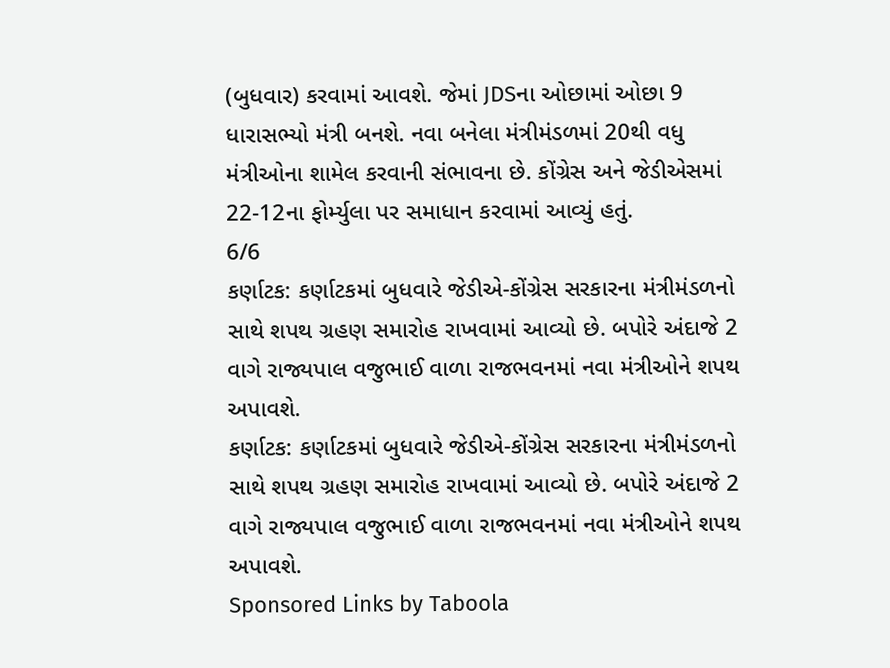(બુધવાર) કરવામાં આવશે. જેમાં JDSના ઓછામાં ઓછા 9 ધારાસભ્યો મંત્રી બનશે. નવા બનેલા મંત્રીમંડળમાં 20થી વધુ મંત્રીઓના શામેલ કરવાની સંભાવના છે. કોંગ્રેસ અને જેડીએસમાં 22-12ના ફોર્મ્યુલા પર સમાધાન કરવામાં આવ્યું હતું.
6/6
કર્ણાટક: કર્ણાટકમાં બુધવારે જેડીએ-કોંગ્રેસ સરકારના મંત્રીમંડળનો સાથે શપથ ગ્રહણ સમારોહ રાખવામાં આવ્યો છે. બપોરે અંદાજે 2 વાગે રાજ્યપાલ વજુભાઈ વાળા રાજભવનમાં નવા મંત્રીઓને શપથ અપાવશે.
કર્ણાટક: કર્ણાટકમાં બુધવારે જેડીએ-કોંગ્રેસ સરકારના મંત્રીમંડળનો સાથે શપથ ગ્રહણ સમારોહ રાખવામાં આવ્યો છે. બપોરે અંદાજે 2 વાગે રાજ્યપાલ વજુભાઈ વાળા રાજભવનમાં નવા મંત્રીઓને શપથ અપાવશે.
Sponsored Links by Taboola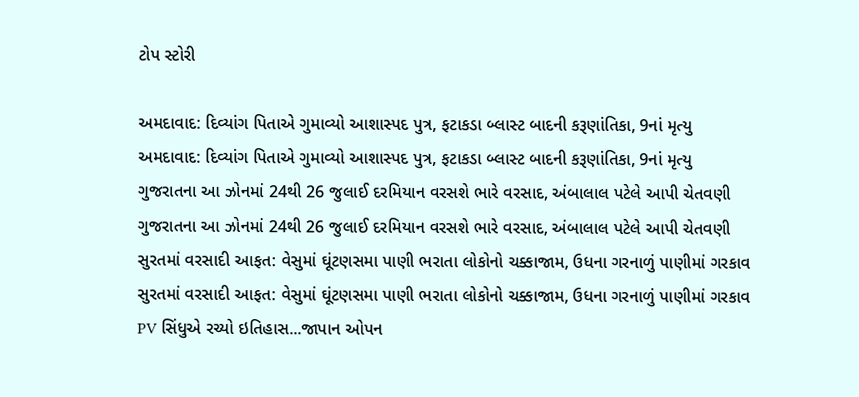ટોપ સ્ટોરી

અમદાવાદ: દિવ્યાંગ પિતાએ ગુમાવ્યો આશાસ્પદ પુત્ર, ફટાકડા બ્લાસ્ટ બાદની કરૂણાંતિકા, 9નાં મૃત્યુ
અમદાવાદ: દિવ્યાંગ પિતાએ ગુમાવ્યો આશાસ્પદ પુત્ર, ફટાકડા બ્લાસ્ટ બાદની કરૂણાંતિકા, 9નાં મૃત્યુ
ગુજરાતના આ ઝોનમાં 24થી 26 જુલાઈ દરમિયાન વરસશે ભારે વરસાદ, અંબાલાલ પટેલે આપી ચેતવણી
ગુજરાતના આ ઝોનમાં 24થી 26 જુલાઈ દરમિયાન વરસશે ભારે વરસાદ, અંબાલાલ પટેલે આપી ચેતવણી
સુરતમાં વરસાદી આફત: વેસુમાં ઘૂંટણસમા પાણી ભરાતા લોકોનો ચક્કાજામ, ઉધના ગરનાળું પાણીમાં ગરકાવ
સુરતમાં વરસાદી આફત: વેસુમાં ઘૂંટણસમા પાણી ભરાતા લોકોનો ચક્કાજામ, ઉધના ગરનાળું પાણીમાં ગરકાવ
PV સિંધુએ રચ્યો ઇતિહાસ...જાપાન ઓપન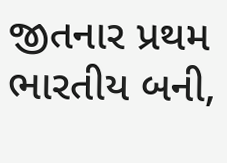જીતનાર પ્રથમ ભારતીય બની,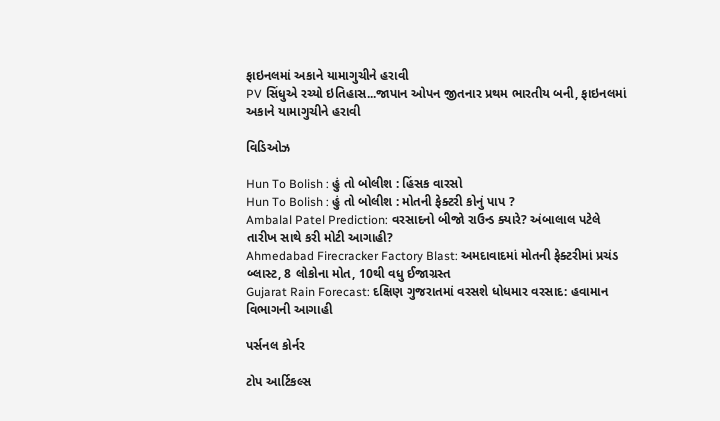ફાઇનલમાં અકાને યામાગુચીને હરાવી
PV સિંધુએ રચ્યો ઇતિહાસ...જાપાન ઓપન જીતનાર પ્રથમ ભારતીય બની, ફાઇનલમાં અકાને યામાગુચીને હરાવી

વિડિઓઝ

Hun To Bolish : હું તો બોલીશ : હિંસક વારસો
Hun To Bolish : હું તો બોલીશ : મોતની ફેક્ટરી કોનું પાપ ?
Ambalal Patel Prediction: વરસાદનો બીજો રાઉન્ડ ક્યારે? અંબાલાલ પટેલે તારીખ સાથે કરી મોટી આગાહી?
Ahmedabad Firecracker Factory Blast: અમદાવાદમાં મોતની ફેક્ટરીમાં પ્રચંડ બ્લાસ્ટ, 8 લોકોના મોત, 10થી વધુ ઈજાગ્રસ્ત
Gujarat Rain Forecast: દક્ષિણ ગુજરાતમાં વરસશે ધોધમાર વરસાદ: હવામાન વિભાગની આગાહી

પર્સનલ કોર્નર

ટોપ આર્ટિકલ્સ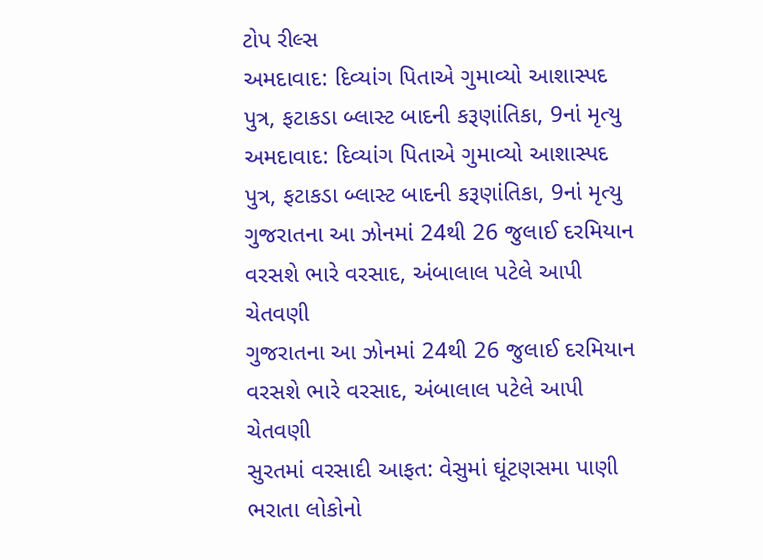ટોપ રીલ્સ
અમદાવાદ: દિવ્યાંગ પિતાએ ગુમાવ્યો આશાસ્પદ પુત્ર, ફટાકડા બ્લાસ્ટ બાદની કરૂણાંતિકા, 9નાં મૃત્યુ
અમદાવાદ: દિવ્યાંગ પિતાએ ગુમાવ્યો આશાસ્પદ પુત્ર, ફટાકડા બ્લાસ્ટ બાદની કરૂણાંતિકા, 9નાં મૃત્યુ
ગુજરાતના આ ઝોનમાં 24થી 26 જુલાઈ દરમિયાન વરસશે ભારે વરસાદ, અંબાલાલ પટેલે આપી ચેતવણી
ગુજરાતના આ ઝોનમાં 24થી 26 જુલાઈ દરમિયાન વરસશે ભારે વરસાદ, અંબાલાલ પટેલે આપી ચેતવણી
સુરતમાં વરસાદી આફત: વેસુમાં ઘૂંટણસમા પાણી ભરાતા લોકોનો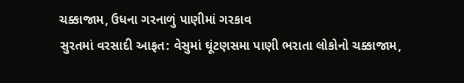ચક્કાજામ, ઉધના ગરનાળું પાણીમાં ગરકાવ
સુરતમાં વરસાદી આફત: વેસુમાં ઘૂંટણસમા પાણી ભરાતા લોકોનો ચક્કાજામ,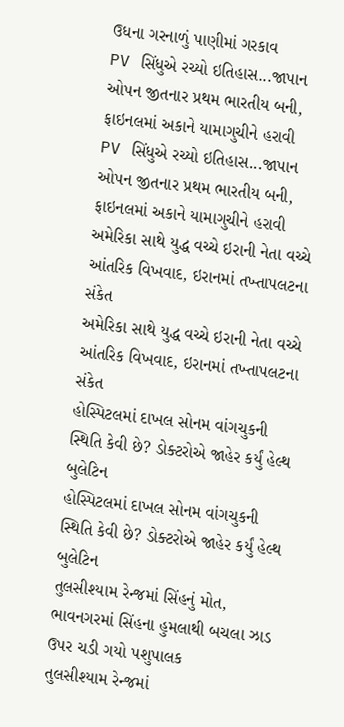ઉધના ગરનાળું પાણીમાં ગરકાવ
PV સિંધુએ રચ્યો ઇતિહાસ...જાપાન ઓપન જીતનાર પ્રથમ ભારતીય બની, ફાઇનલમાં અકાને યામાગુચીને હરાવી
PV સિંધુએ રચ્યો ઇતિહાસ...જાપાન ઓપન જીતનાર પ્રથમ ભારતીય બની, ફાઇનલમાં અકાને યામાગુચીને હરાવી
અમેરિકા સાથે યુદ્ધ વચ્ચે ઇરાની નેતા વચ્ચે આંતરિક વિખવાદ, ઇરાનમાં તખ્તાપલટના સંકેત
અમેરિકા સાથે યુદ્ધ વચ્ચે ઇરાની નેતા વચ્ચે આંતરિક વિખવાદ, ઇરાનમાં તખ્તાપલટના સંકેત
હોસ્પિટલમાં દાખલ સોનમ વાંગચુકની સ્થિતિ કેવી છે? ડોક્ટરોએ જાહેર કર્યું હેલ્થ બુલેટિન
હોસ્પિટલમાં દાખલ સોનમ વાંગચુકની સ્થિતિ કેવી છે? ડોક્ટરોએ જાહેર કર્યું હેલ્થ બુલેટિન
તુલસીશ્યામ રેન્જમાં સિંહનું મોત, ભાવનગરમાં સિંહના હુમલાથી બચલા ઝાડ ઉપર ચડી ગયો પશુપાલક
તુલસીશ્યામ રેન્જમાં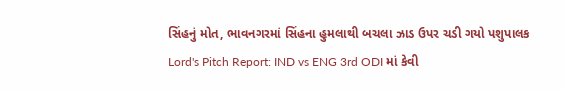સિંહનું મોત, ભાવનગરમાં સિંહના હુમલાથી બચલા ઝાડ ઉપર ચડી ગયો પશુપાલક
Lord's Pitch Report: IND vs ENG 3rd ODI માં કેવી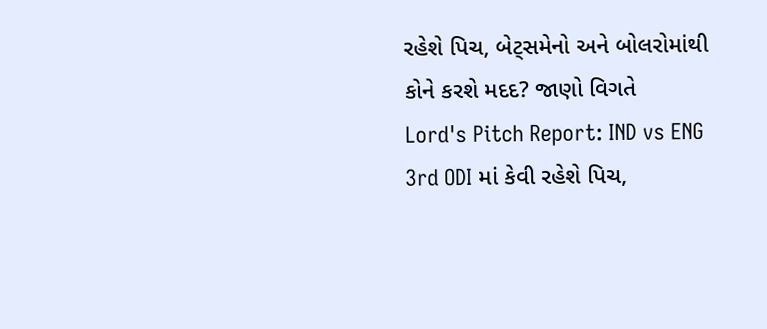રહેશે પિચ, બેટ્સમેનો અને બોલરોમાંથી કોને કરશે મદદ? જાણો વિગતે
Lord's Pitch Report: IND vs ENG 3rd ODI માં કેવી રહેશે પિચ,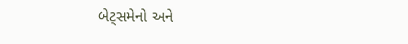બેટ્સમેનો અને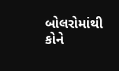બોલરોમાંથી કોને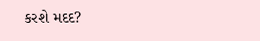કરશે મદદ?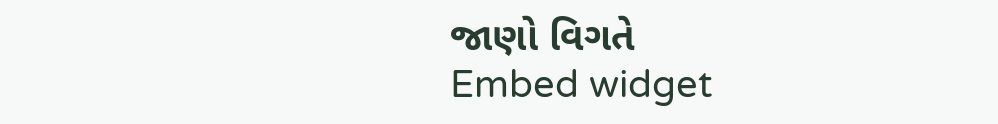જાણો વિગતે
Embed widget